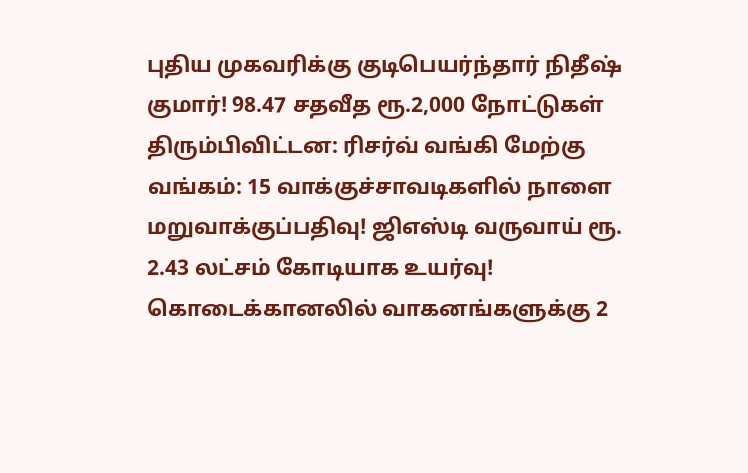புதிய முகவரிக்கு குடிபெயர்ந்தார் நிதீஷ் குமார்! 98.47 சதவீத ரூ.2,000 நோட்டுகள் திரும்பிவிட்டன: ரிசர்வ் வங்கி மேற்கு வங்கம்: 15 வாக்குச்சாவடிகளில் நாளை மறுவாக்குப்பதிவு! ஜிஎஸ்டி வருவாய் ரூ. 2.43 லட்சம் கோடியாக உயர்வு! கொடைக்கானலில் வாகனங்களுக்கு 2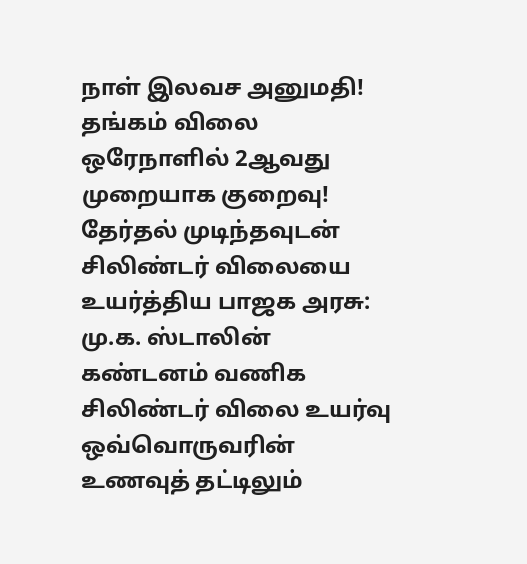நாள் இலவச அனுமதி! தங்கம் விலை ஒரேநாளில் 2ஆவது முறையாக குறைவு! தேர்தல் முடிந்தவுடன் சிலிண்டர் விலையை உயர்த்திய பாஜக அரசு: மு.க. ஸ்டாலின் கண்டனம் வணிக சிலிண்டர் விலை உயர்வு ஒவ்வொருவரின் உணவுத் தட்டிலும்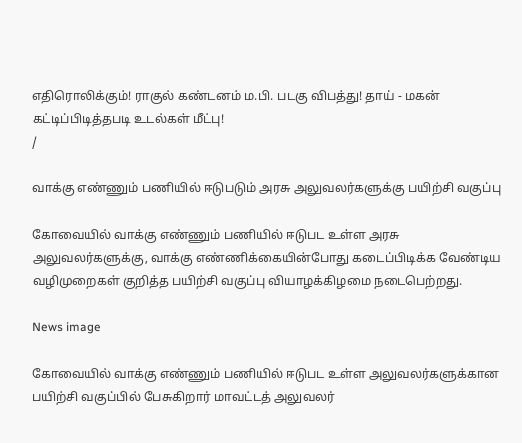எதிரொலிக்கும்! ராகுல் கண்டனம் ம.பி. படகு விபத்து! தாய் - மகன் கட்டிப்பிடித்தபடி உடல்கள் மீட்பு!
/

வாக்கு எண்ணும் பணியில் ஈடுபடும் அரசு அலுவலர்களுக்கு பயிற்சி வகுப்பு

கோவையில் வாக்கு எண்ணும் பணியில் ஈடுபட உள்ள அரசு அலுவலர்களுக்கு, வாக்கு எண்ணிக்கையின்போது கடைப்பிடிக்க வேண்டிய வழிமுறைகள் குறித்த பயிற்சி வகுப்பு வியாழக்கிழமை நடைபெற்றது.

News image

கோவையில் வாக்கு எண்ணும் பணியில் ஈடுபட உள்ள அலுவலர்களுக்கான பயிற்சி வகுப்பில் பேசுகிறார் மாவட்டத் அலுவலர்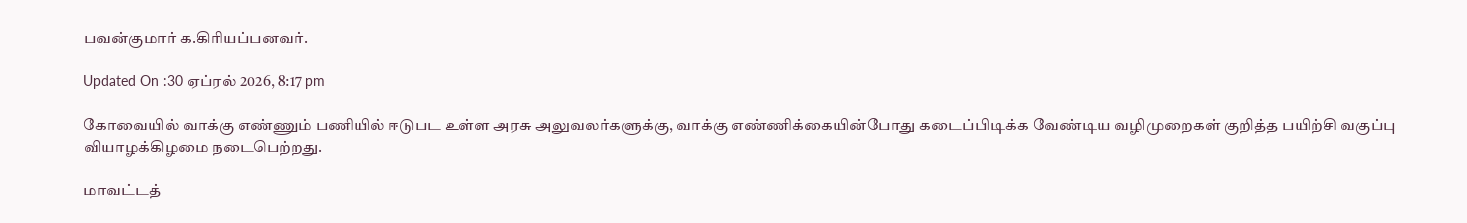பவன்குமார் க.கிரியப்பனவர்.

Updated On :30 ஏப்ரல் 2026, 8:17 pm

கோவையில் வாக்கு எண்ணும் பணியில் ஈடுபட உள்ள அரசு அலுவலர்களுக்கு, வாக்கு எண்ணிக்கையின்போது கடைப்பிடிக்க வேண்டிய வழிமுறைகள் குறித்த பயிற்சி வகுப்பு வியாழக்கிழமை நடைபெற்றது.

மாவட்டத்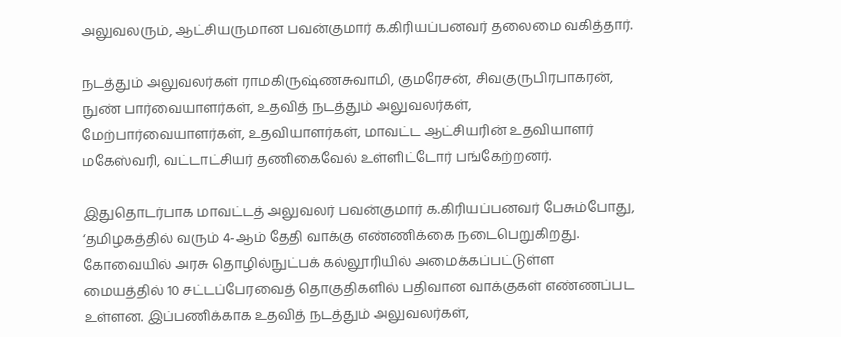அலுவலரும், ஆட்சியருமான பவன்குமார் க.கிரியப்பனவர் தலைமை வகித்தார்.

நடத்தும் அலுவலர்கள் ராமகிருஷ்ணசுவாமி, குமரேசன், சிவகுருபிரபாகரன், நுண் பார்வையாளர்கள், உதவித் நடத்தும் அலுவலர்கள், மேற்பார்வையாளர்கள், உதவியாளர்கள், மாவட்ட ஆட்சியரின் உதவியாளர் மகேஸ்வரி, வட்டாட்சியர் தணிகைவேல் உள்ளிட்டோர் பங்கேற்றனர்.

இதுதொடர்பாக மாவட்டத் அலுவலர் பவன்குமார் க.கிரியப்பனவர் பேசும்போது, ‘தமிழகத்தில் வரும் 4-ஆம் தேதி வாக்கு எண்ணிக்கை நடைபெறுகிறது. கோவையில் அரசு தொழில்நுட்பக் கல்லூரியில் அமைக்கப்பட்டுள்ள மையத்தில் 10 சட்டப்பேரவைத் தொகுதிகளில் பதிவான வாக்குகள் எண்ணப்பட உள்ளன. இப்பணிக்காக உதவித் நடத்தும் அலுவலர்கள்,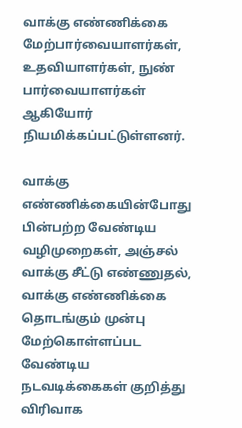வாக்கு எண்ணிக்கை மேற்பார்வையாளர்கள், உதவியாளர்கள், நுண் பார்வையாளர்கள் ஆகியோர் நியமிக்கப்பட்டுள்ளனர்.

வாக்கு எண்ணிக்கையின்போது பின்பற்ற வேண்டிய வழிமுறைகள், அஞ்சல் வாக்கு சீட்டு எண்ணுதல், வாக்கு எண்ணிக்கை தொடங்கும் முன்பு மேற்கொள்ளப்பட வேண்டிய நடவடிக்கைகள் குறித்து விரிவாக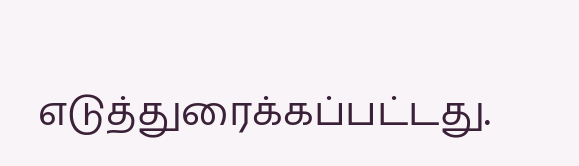எடுத்துரைக்கப்பட்டது.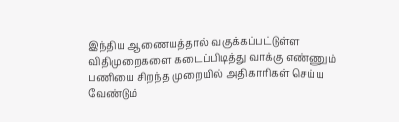இந்திய ஆணையத்தால் வகுக்கப்பட்டுள்ள விதிமுறைகளை கடைப்பிடித்து வாக்கு எண்ணும் பணியை சிறந்த முறையில் அதிகாரிகள் செய்ய வேண்டும்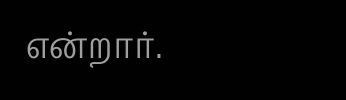என்றார்.